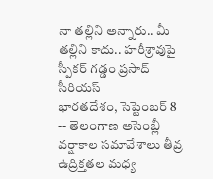నా తల్లిని అన్నారు.. మీ తల్లిని కాదు.. హరీశ్రావుపై స్పీకర్ గడ్డం ప్రసాద్ సీరియస్
భారతదేశం, సెప్టెంబర్ 8 -- తెలంగాణ అసెంబ్లీ వర్షాకాల సమావేశాలు తీవ్ర ఉద్రిక్తతల మధ్య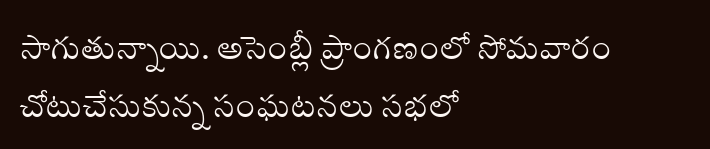సాగుతున్నాయి. అసెంబ్లీ ప్రాంగణంలో సోమవారం చోటుచేసుకున్న సంఘటనలు సభలో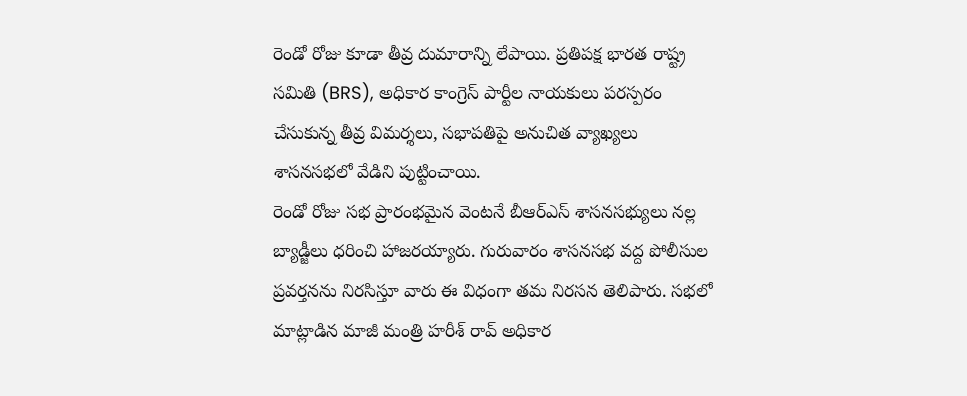రెండో రోజు కూడా తీవ్ర దుమారాన్ని లేపాయి. ప్రతిపక్ష భారత రాష్ట్ర సమితి (BRS), అధికార కాంగ్రెస్ పార్టీల నాయకులు పరస్పరం చేసుకున్న తీవ్ర విమర్శలు, సభాపతిపై అనుచిత వ్యాఖ్యలు శాసనసభలో వేడిని పుట్టించాయి.
రెండో రోజు సభ ప్రారంభమైన వెంటనే బీఆర్ఎస్ శాసనసభ్యులు నల్ల బ్యాడ్జీలు ధరించి హాజరయ్యారు. గురువారం శాసనసభ వద్ద పోలీసుల ప్రవర్తనను నిరసిస్తూ వారు ఈ విధంగా తమ నిరసన తెలిపారు. సభలో మాట్లాడిన మాజీ మంత్రి హరీశ్ రావ్ అధికార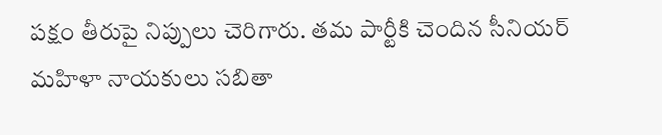పక్షం తీరుపై నిప్పులు చెరిగారు. తమ పార్టీకి చెందిన సీనియర్ మహిళా నాయకులు సబితా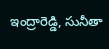ఇంద్రారెడ్డి, సునీతా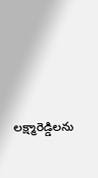లక్ష్మారెడ్డిలను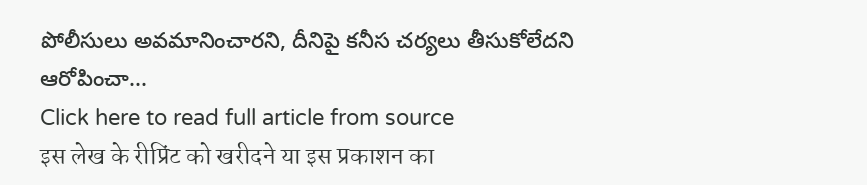పోలీసులు అవమానించారని, దీనిపై కనీస చర్యలు తీసుకోలేదని ఆరోపించా...
Click here to read full article from source
इस लेख के रीप्रिंट को खरीदने या इस प्रकाशन का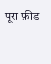पूरा फ़ीड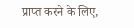प्राप्त करने के लिए,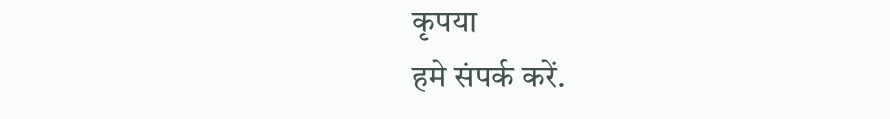कृपया
हमे संपर्क करें.